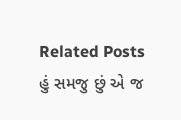Related Posts
હું સમજુ છું એ જ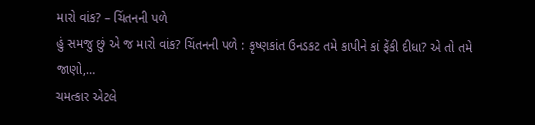મારો વાંક? – ચિંતનની પળે
હું સમજુ છું એ જ મારો વાંક? ચિંતનની પળે : કૃષ્ણકાંત ઉનડકટ તમે કાપીને કાં ફેંકી દીધા? એ તો તમે જાણો,…
ચમત્કાર એટલે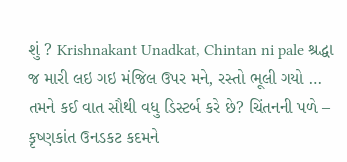શું ? Krishnakant Unadkat, Chintan ni pale શ્રદ્ધા જ મારી લઇ ગઇ મંજિલ ઉપર મને, રસ્તો ભૂલી ગયો …
તમને કઈ વાત સૌથી વધુ ડિસ્ટર્બ કરે છે? ચિંતનની પળે – કૃષ્ણકાંત ઉનડકટ કદમને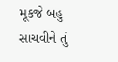મૂકજે બહુ સાચવીને તું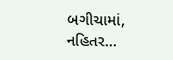બગીચામાં, નહિતર…